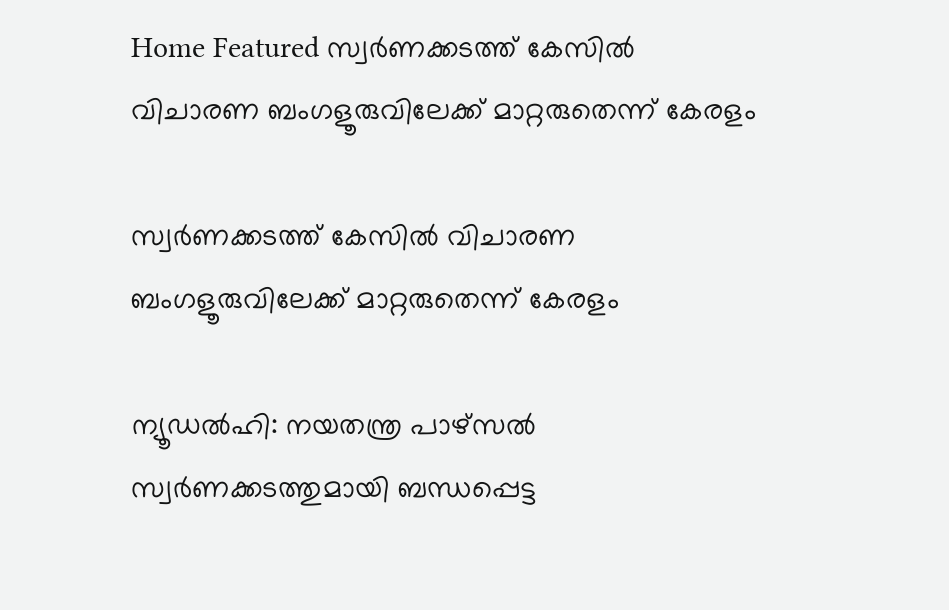Home Featured സ്വര്‍ണക്കടത്ത് കേസില്‍ വിചാരണ ബംഗളൂരുവിലേക്ക് മാറ്റരുതെന്ന് കേരളം

സ്വര്‍ണക്കടത്ത് കേസില്‍ വിചാരണ ബംഗളൂരുവിലേക്ക് മാറ്റരുതെന്ന് കേരളം

ന്യൂഡല്‍ഹി: നയതന്ത്ര പാഴ്‌സല്‍ സ്വര്‍ണക്കടത്തുമായി ബന്ധപ്പെട്ട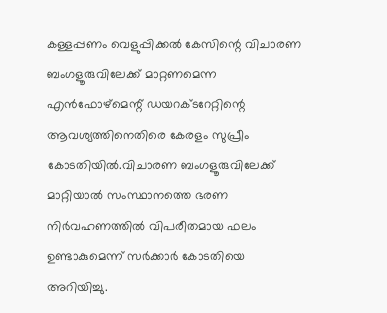കള്ളപ്പണം വെളുപ്പിക്കല്‍ കേസിന്റെ വിചാരണ ബംഗളൂരുവിലേക്ക് മാറ്റണമെന്ന എന്‍ഫോഴ്‌മെന്റ് ഡയറക്ടറേറ്റിന്റെ ആവശ്യത്തിനെതിരെ കേരളം സുപ്രീം കോടതിയില്‍.വിചാരണ ബംഗളൂരുവിലേക്ക് മാറ്റിയാല്‍ സംസ്ഥാനത്തെ ഭരണ നിര്‍വഹണത്തില്‍ വിപരീതമായ ഫലം ഉണ്ടാകുമെന്ന് സര്‍ക്കാര്‍ കോടതിയെ അറിയിച്ചു.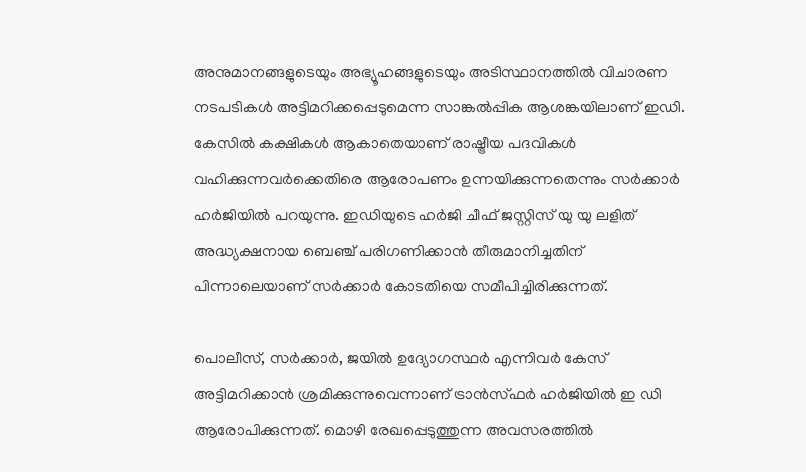അനുമാനങ്ങളുടെയും അഭ്യൂഹങ്ങളുടെയും അടിസ്ഥാനത്തില്‍ വിചാരണ നടപടികള്‍ അട്ടിമറിക്കപ്പെടുമെന്ന സാങ്കല്‍പ്പിക ആശങ്കയിലാണ് ഇഡി. കേസില്‍ കക്ഷികള്‍ ആകാതെയാണ് രാഷ്ട്രീയ പദവികള്‍ വഹിക്കുന്നവര്‍ക്കെതിരെ ആരോപണം ഉന്നയിക്കുന്നതെന്നും സര്‍ക്കാര്‍ ഹര്‍ജിയില്‍ പറയുന്നു. ഇഡിയുടെ ഹര്‍ജി ചീഫ് ജസ്റ്റിസ് യു യു ലളിത് അദ്ധ്യക്ഷനായ ബെഞ്ച് പരിഗണിക്കാന്‍ തീരുമാനിച്ചതിന് പിന്നാലെയാണ് സര്‍ക്കാര്‍ കോടതിയെ സമീപിച്ചിരിക്കുന്നത്.

പൊലീസ്, സര്‍ക്കാര്‍, ജയില്‍ ഉദ്യോഗസ്ഥര്‍ എന്നിവര്‍ കേസ് അട്ടിമറിക്കാന്‍ ശ്രമിക്കുന്നുവെന്നാണ് ട്രാന്‍സ്ഫര്‍ ഹര്‍ജിയില്‍ ഇ ഡി ആരോപിക്കുന്നത്. മൊഴി രേഖപ്പെടുത്തുന്ന അവസരത്തില്‍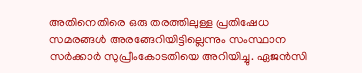അതിനെതിരെ ഒരു തരത്തിലുള്ള പ്രതിഷേധ സമരങ്ങള്‍ അരങ്ങേറിയിട്ടില്ലെന്നും സംസ്ഥാന സര്‍ക്കാര്‍ സുപ്രീംകോടതിയെ അറിയിച്ചു. ഏജന്‍സി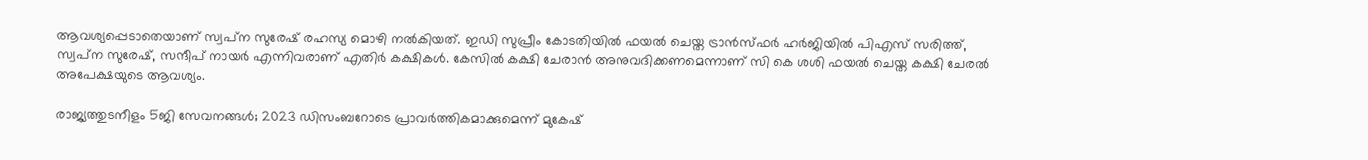ആവശ്യപ്പെടാതെയാണ് സ്വപ്‌ന സുരേഷ് രഹസ്യ മൊഴി നല്‍കിയത്. ഇഡി സുപ്രീം കോടതിയില്‍ ഫയല്‍ ചെയ്ത ട്രാന്‍സ്ഫര്‍ ഹര്‍ജിയില്‍ പിഎസ് സരിത്ത്, സ്വപ്‌ന സുരേഷ്, സന്ദീപ് നായര്‍ എന്നിവരാണ് എതിര്‍ കക്ഷികള്‍. കേസില്‍ കക്ഷി ചേരാന്‍ അനുവദിക്കണമെന്നാണ് സി കെ ശശി ഫയല്‍ ചെയ്ത കക്ഷി ചേരല്‍ അപേക്ഷയുടെ ആവശ്യം.

രാജ്യത്തുടനീളം 5ജി സേവനങ്ങൾ; 2023 ഡിസംബറോടെ പ്രാവർത്തികമാക്കുമെന്ന് മുകേഷ്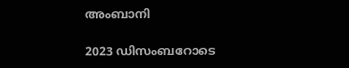അംബാനി

2023 ഡിസംബറോടെ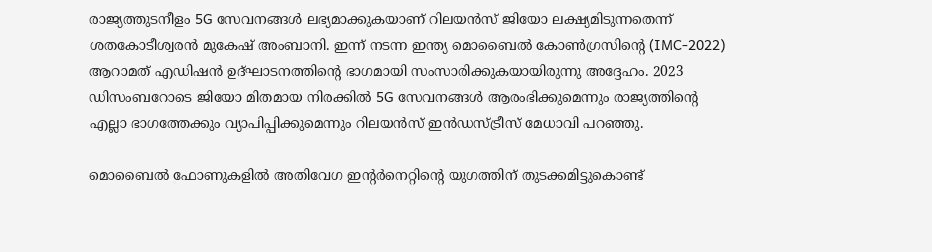രാജ്യത്തുടനീളം 5G സേവനങ്ങൾ ലഭ്യമാക്കുകയാണ് റിലയൻസ് ജിയോ ലക്ഷ്യമിടുന്നതെന്ന് ശതകോടീശ്വരൻ മുകേഷ് അംബാനി. ഇന്ന് നടന്ന ഇന്ത്യ മൊബൈൽ കോൺഗ്രസിന്റെ (IMC-2022) ആറാമത് എഡിഷൻ ഉദ്ഘാടനത്തിന്റെ ഭാഗമായി സംസാരിക്കുകയായിരുന്നു അദ്ദേഹം. 2023 ഡിസംബറോടെ ജിയോ മിതമായ നിരക്കിൽ 5G സേവനങ്ങൾ ആരംഭിക്കുമെന്നും രാജ്യത്തിന്റെ എല്ലാ ഭാഗത്തേക്കും വ്യാപിപ്പിക്കുമെന്നും റിലയൻസ് ഇൻഡസ്ട്രീസ് മേധാവി പറഞ്ഞു.

മൊബൈൽ ഫോണുകളിൽ അതിവേഗ ഇന്റർനെറ്റിന്റെ യുഗത്തിന് തുടക്കമിട്ടുകൊണ്ട്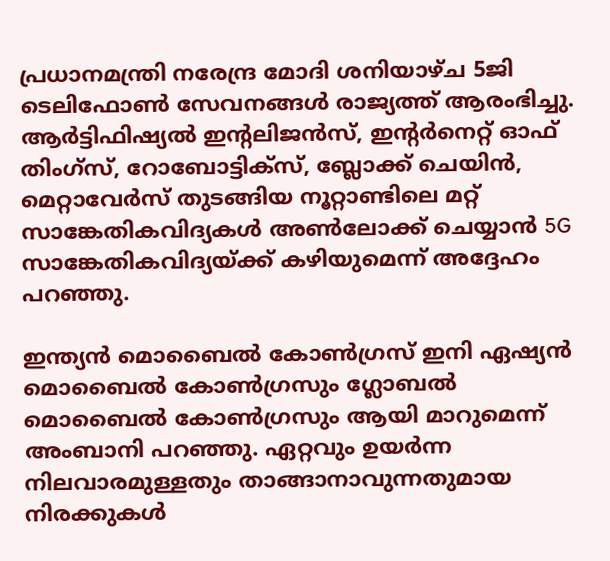പ്രധാനമന്ത്രി നരേന്ദ്ര മോദി ശനിയാഴ്ച 5ജി ടെലിഫോൺ സേവനങ്ങൾ രാജ്യത്ത് ആരംഭിച്ചു. ആർട്ടിഫിഷ്യൽ ഇന്റലിജൻസ്, ഇന്റർനെറ്റ് ഓഫ് തിംഗ്സ്, റോബോട്ടിക്‌സ്, ബ്ലോക്ക്‌ ചെയിൻ, മെറ്റാവേർസ് തുടങ്ങിയ നൂറ്റാണ്ടിലെ മറ്റ് സാങ്കേതികവിദ്യകൾ അൺലോക്ക് ചെയ്യാൻ 5G സാങ്കേതികവിദ്യയ്ക്ക് കഴിയുമെന്ന് അദ്ദേഹം പറഞ്ഞു.

ഇന്ത്യൻ മൊബൈൽ കോൺഗ്രസ് ഇനി ഏഷ്യൻ മൊബൈൽ കോൺഗ്രസും ഗ്ലോബൽ മൊബൈൽ കോൺഗ്രസും ആയി മാറുമെന്ന് അംബാനി പറഞ്ഞു. ഏറ്റവും ഉയർന്ന നിലവാരമുള്ളതും താങ്ങാനാവുന്നതുമായ നിരക്കുകൾ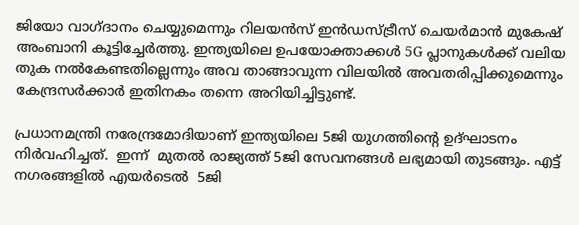ജിയോ വാഗ്ദാനം ചെയ്യുമെന്നും റിലയൻസ് ഇൻഡസ്ട്രീസ് ചെയർമാൻ മുകേഷ് അംബാനി കൂട്ടിച്ചേര്‍ത്തു. ഇന്ത്യയിലെ ഉപയോക്താക്കൾ 5G പ്ലാനുകൾക്ക് വലിയ തുക നൽകേണ്ടതില്ലെന്നും അവ താങ്ങാവുന്ന വിലയിൽ അവതരിപ്പിക്കുമെന്നും കേന്ദ്രസർക്കാർ ഇതിനകം തന്നെ അറിയിച്ചിട്ടുണ്ട്.

പ്രധാനമന്ത്രി നരേന്ദ്രമോദിയാണ് ഇന്ത്യയിലെ 5ജി യുഗത്തിന്റെ ഉദ്ഘാടനം നിർവഹിച്ചത്.  ഇന്ന്  മുതൽ രാജ്യത്ത് 5ജി സേവനങ്ങൾ ലഭ്യമായി തുടങ്ങും. എട്ട് നഗരങ്ങളിൽ എയർടെൽ  5ജി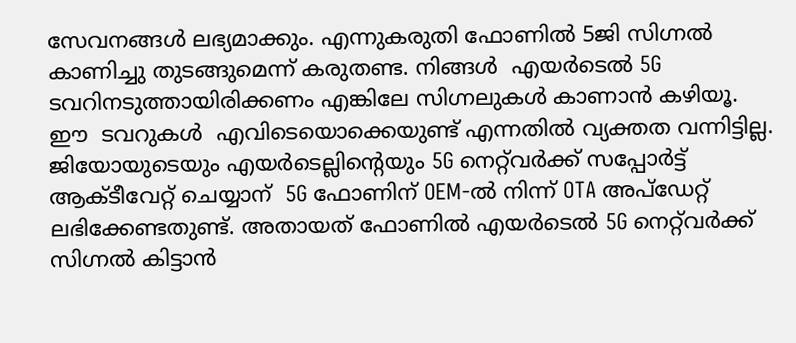സേവനങ്ങൾ ലഭ്യമാക്കും. എന്നുകരുതി ഫോണിൽ 5ജി സിഗ്നൽ കാണിച്ചു തുടങ്ങുമെന്ന് കരുതണ്ട. നിങ്ങൾ  എയർടെൽ 5G ടവറിനടുത്തായിരിക്കണം എങ്കിലേ സിഗ്നലുകൾ കാണാൻ കഴിയൂ.  ഈ  ടവറുകൾ  എവിടെയൊക്കെയുണ്ട് എന്നതിൽ വ്യക്തത വന്നിട്ടില്ല.  ജിയോയുടെയും എയർടെല്ലിന്റെയും 5G നെറ്റ്‌വർക്ക് സപ്പോര്‍ട്ട് ആക്ടീവേറ്റ് ചെയ്യാന്‌  5G ഫോണിന് OEM-ൽ നിന്ന് OTA അപ്‌ഡേറ്റ് ലഭിക്കേണ്ടതുണ്ട്. അതായത് ഫോണിൽ എയർടെൽ 5G നെറ്റ്‌വർക്ക് സിഗ്നൽ കിട്ടാൻ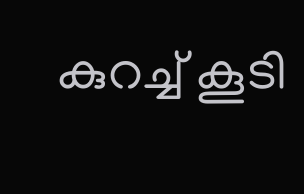കുറച്ച് കൂടി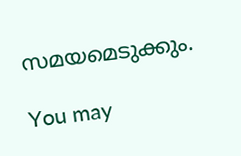സമയമെടുക്കും.

You may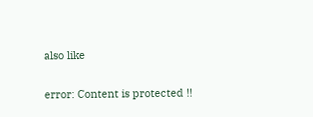also like

error: Content is protected !!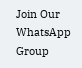Join Our WhatsApp Group